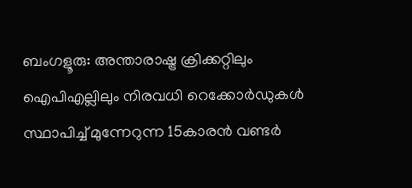ബംഗളൂരു: അന്താരാഷ്ട്ര ക്രിക്കറ്റിലും ഐപിഎല്ലിലും നിരവധി റെക്കോർഡുകൾ സ്ഥാപിച്ച് മുന്നേറുന്ന 15കാരൻ വണ്ടർ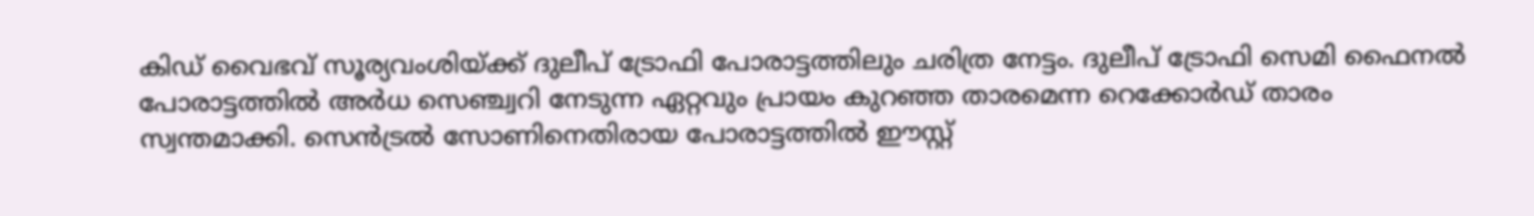കിഡ് വൈഭവ് സൂര്യവംശിയ്ക്ക് ദുലീപ് ട്രോഫി പോരാട്ടത്തിലും ചരിത്ര നേട്ടം. ദുലീപ് ട്രോഫി സെമി ഫൈനൽ പോരാട്ടത്തിൽ അർധ സെഞ്ച്വറി നേടുന്ന ഏറ്റവും പ്രായം കുറഞ്ഞ താരമെന്ന റെക്കോർഡ് താരം സ്വന്തമാക്കി. സെൻട്രൽ സോണിനെതിരായ പോരാട്ടത്തിൽ ഈസ്റ്റ്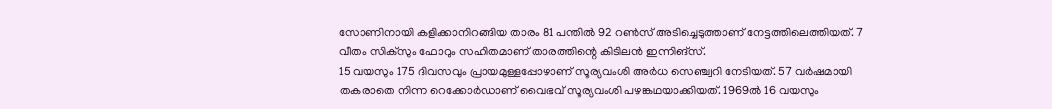സോണിനായി കളിക്കാനിറങ്ങിയ താരം 81 പന്തിൽ 92 റൺസ് അടിച്ചെടുത്താണ് നേട്ടത്തിലെത്തിയത്. 7 വീതം സിക്സും ഫോറും സഹിതമാണ് താരത്തിന്റെ കിടിലൻ ഇന്നിങ്സ്.
15 വയസും 175 ദിവസവും പ്രായമുള്ളപ്പോഴാണ് സൂര്യവംശി അർധ സെഞ്ച്വറി നേടിയത്. 57 വർഷമായി തകരാതെ നിന്ന റെക്കോർഡാണ് വൈഭവ് സൂര്യവംശി പഴങ്കഥയാക്കിയത്. 1969ൽ 16 വയസും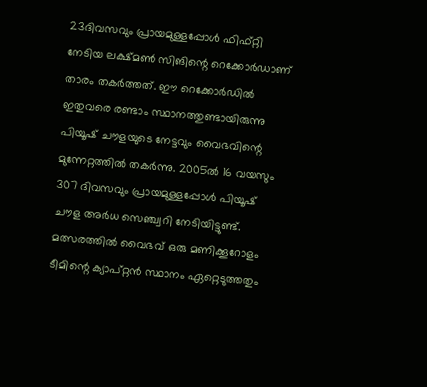23ദിവസവും പ്രായമുള്ളപ്പോൾ ഫിഫ്റ്റി നേടിയ ലക്ഷ്മൺ സിങിന്റെ റെക്കോർഡാണ് താരം തകർത്തത്. ഈ റെക്കോർഡിൽ ഇതുവരെ രണ്ടാം സ്ഥാനത്തുണ്ടായിരുന്നു പിയൂഷ് ചൗളയുടെ നേട്ടവും വൈഭവിന്റെ മുന്നേറ്റത്തിൽ തകർന്നു. 2005ൽ 16 വയസും 307 ദിവസവും പ്രായമുള്ളപ്പോൾ പിയൂഷ് ചൗള അർധ സെഞ്ച്വറി നേടിയിട്ടുണ്ട്.
മത്സരത്തിൽ വൈഭവ് ഒരു മണിക്കൂറോളം ടീമിന്റെ ക്യാപ്റ്റൻ സ്ഥാനം ഏറ്റെടുത്തതും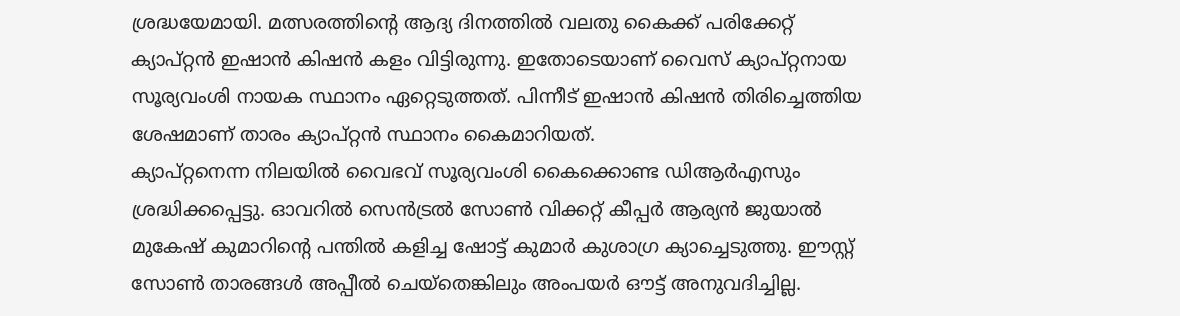ശ്രദ്ധയേമായി. മത്സരത്തിന്റെ ആദ്യ ദിനത്തിൽ വലതു കൈക്ക് പരിക്കേറ്റ് ക്യാപ്റ്റൻ ഇഷാൻ കിഷൻ കളം വിട്ടിരുന്നു. ഇതോടെയാണ് വൈസ് ക്യാപ്റ്റനായ സൂര്യവംശി നായക സ്ഥാനം ഏറ്റെടുത്തത്. പിന്നീട് ഇഷാൻ കിഷൻ തിരിച്ചെത്തിയ ശേഷമാണ് താരം ക്യാപ്റ്റൻ സ്ഥാനം കൈമാറിയത്.
ക്യാപ്റ്റനെന്ന നിലയിൽ വൈഭവ് സൂര്യവംശി കൈക്കൊണ്ട ഡിആർഎസും ശ്രദ്ധിക്കപ്പെട്ടു. ഓവറിൽ സെൻട്രൽ സോൺ വിക്കറ്റ് കീപ്പർ ആര്യൻ ജുയാൽ മുകേഷ് കുമാറിന്റെ പന്തിൽ കളിച്ച ഷോട്ട് കുമാർ കുശാഗ്ര ക്യാച്ചെടുത്തു. ഈസ്റ്റ് സോൺ താരങ്ങൾ അപ്പീൽ ചെയ്തെങ്കിലും അംപയർ ഔട്ട് അനുവദിച്ചില്ല.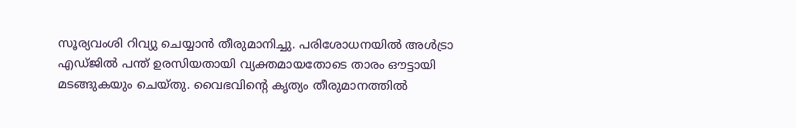സൂര്യവംശി റിവ്യു ചെയ്യാൻ തീരുമാനിച്ചു. പരിശോധനയിൽ അൾട്രാ എഡ്ജിൽ പന്ത് ഉരസിയതായി വ്യക്തമായതോടെ താരം ഔട്ടായി മടങ്ങുകയും ചെയ്തു. വൈഭവിന്റെ കൃത്യം തീരുമാനത്തിൽ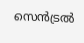സെൻട്രൽ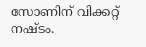സോണിന് വിക്കറ്റ് നഷ്ടം.